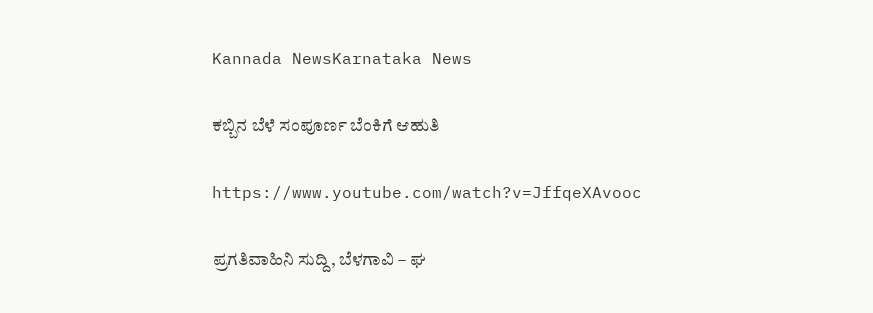Kannada NewsKarnataka News

ಕಬ್ಬಿನ ಬೆಳೆ ಸಂಪೂರ್ಣ ಬೆಂಕಿಗೆ ಆಹುತಿ

https://www.youtube.com/watch?v=JffqeXAvooc

ಪ್ರಗತಿವಾಹಿನಿ ಸುದ್ದಿ, ಬೆಳಗಾವಿ – ಘ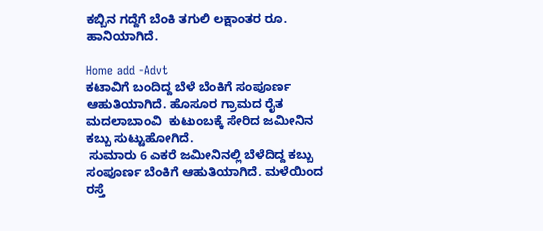ಕಬ್ಬಿನ ಗದ್ದೆಗೆ ಬೆಂಕಿ ತಗುಲಿ ಲಕ್ಷಾಂತರ ರೂ. ಹಾನಿಯಾಗಿದೆ.

Home add -Advt
ಕಟಾವಿಗೆ ಬಂದಿದ್ದ ಬೆಳೆ ಬೆಂಕಿಗೆ ಸಂಪೂರ್ಣ ಆಹುತಿಯಾಗಿದೆ. ಹೊಸೂರ ಗ್ರಾಮದ ರೈತ  ಮದಲಾಬಾಂವಿ  ಕುಟುಂಬಕ್ಕೆ ಸೇರಿದ ಜಮೀನಿನ ಕಬ್ಬು ಸುಟ್ಟುಹೋಗಿದೆ.
 ಸುಮಾರು 6 ಎಕರೆ ಜಮೀನಿನಲ್ಲಿ ಬೆಳೆದಿದ್ದ ಕಬ್ಬು ಸಂಪೂರ್ಣ ಬೆಂಕಿಗೆ ಆಹುತಿಯಾಗಿದೆ. ಮಳೆಯಿಂದ ರಸ್ತೆ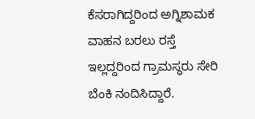ಕೆಸರಾಗಿದ್ದರಿಂದ ಅಗ್ನಿಶಾಮಕ ವಾಹನ ಬರಲು ರಸ್ತೆ ಇಲ್ಲದ್ದರಿಂದ ಗ್ರಾಮಸ್ಥರು ಸೇರಿ ಬೆಂಕಿ ನಂದಿಸಿದ್ದಾರೆ.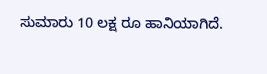ಸುಮಾರು 10 ಲಕ್ಷ ರೂ ಹಾನಿಯಾಗಿದೆ.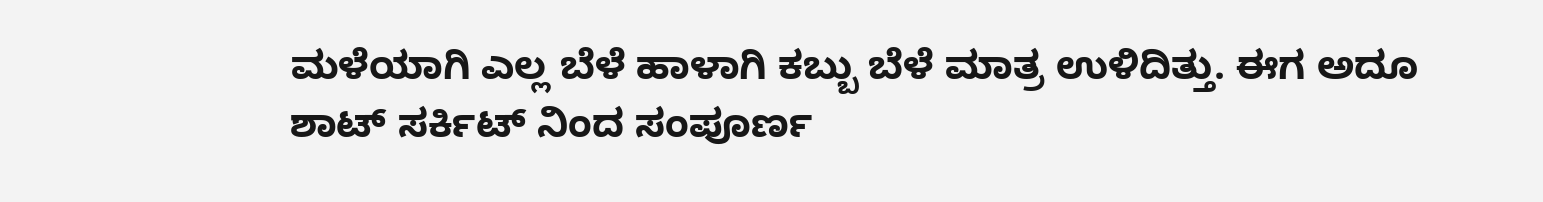ಮಳೆಯಾಗಿ ಎಲ್ಲ ಬೆಳೆ ಹಾಳಾಗಿ ಕಬ್ಬು ಬೆಳೆ ಮಾತ್ರ ಉಳಿದಿತ್ತು. ಈಗ ಅದೂ  ಶಾಟ್ ಸರ್ಕಿಟ್ ನಿಂದ ಸಂಪೂರ್ಣ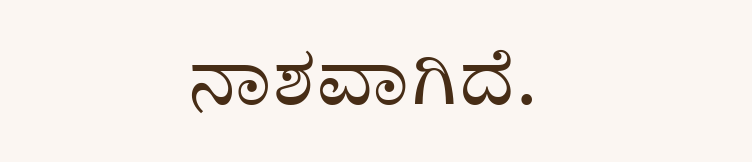ನಾಶವಾಗಿದೆ.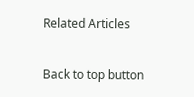Related Articles

Back to top button